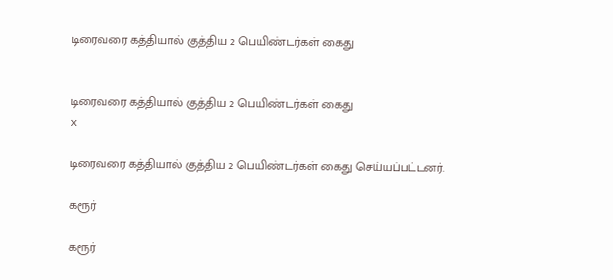டிரைவரை கத்தியால் குத்திய 2 பெயிண்டர்கள் கைது


டிரைவரை கத்தியால் குத்திய 2 பெயிண்டர்கள் கைது
x

டிரைவரை கத்தியால் குத்திய 2 பெயிண்டர்கள் கைது செய்யப்பட்டனர்.

கரூர்

கரூர்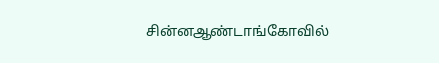சின்னஆண்டாங்கோவில்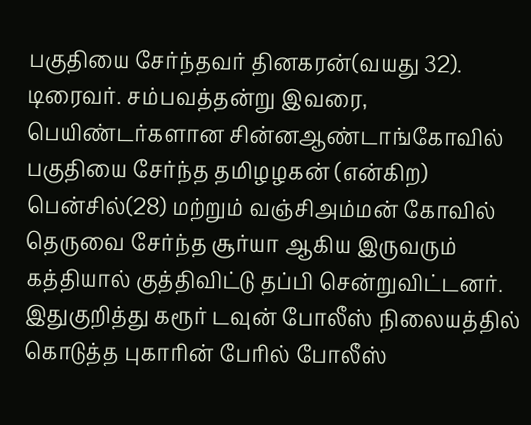பகுதியை சேர்ந்தவர் தினகரன்(வயது 32). டிரைவர். சம்பவத்தன்று இவரை, பெயிண்டர்களான சின்னஆண்டாங்கோவில் பகுதியை சேர்ந்த தமிழழகன் (என்கிற) பென்சில்(28) மற்றும் வஞ்சிஅம்மன் கோவில் தெருவை சேர்ந்த சூர்யா ஆகிய இருவரும் கத்தியால் குத்திவிட்டு தப்பி சென்றுவிட்டனர். இதுகுறித்து கரூர் டவுன் போலீஸ் நிலையத்தில் கொடுத்த புகாரின் பேரில் போலீஸ்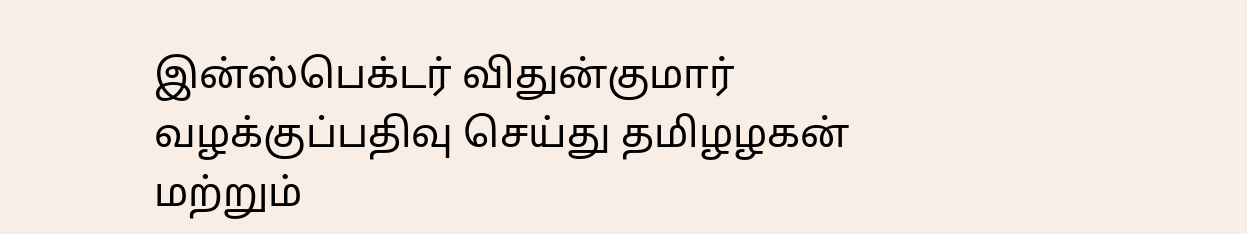இன்ஸ்பெக்டர் விதுன்குமார் வழக்குப்பதிவு செய்து தமிழழகன் மற்றும்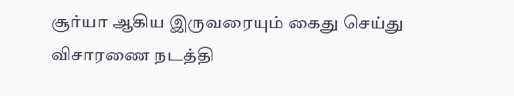சூர்யா ஆகிய இருவரையும் கைது செய்து விசாரணை நடத்தி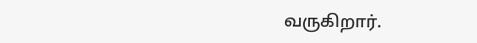வருகிறார்.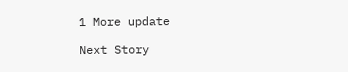1 More update

Next Story